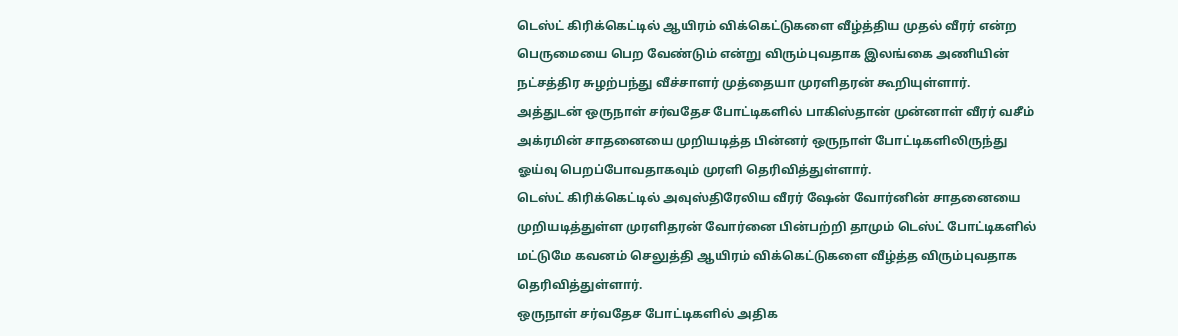டெஸ்ட் கிரிக்கெட்டில் ஆயிரம் விக்கெட்டுகளை வீழ்த்திய முதல் வீரர் என்ற பெருமையை பெற வேண்டும் என்று விரும்புவதாக இலங்கை அணியின் நட்சத்திர சுழற்பந்து வீச்சாளர் முத்தையா முரளிதரன் கூறியுள்ளார். அத்துடன் ஒருநாள் சர்வதேச போட்டிகளில் பாகிஸ்தான் முன்னாள் வீரர் வசீம் அக்ரமின் சாதனையை முறியடித்த பின்னர் ஒருநாள் போட்டிகளிலிருந்து ஓய்வு பெறப்போவதாகவும் முரளி தெரிவித்துள்ளார்.
டெஸ்ட் கிரிக்கெட்டில் அவுஸ்திரேலிய வீரர் ஷேன் வோர்னின் சாதனையை முறியடித்துள்ள முரளிதரன் வோர்னை பின்பற்றி தாமும் டெஸ்ட் போட்டிகளில் மட்டுமே கவனம் செலுத்தி ஆயிரம் விக்கெட்டுகளை வீழ்த்த விரும்புவதாக தெரிவித்துள்ளார்.
ஒருநாள் சர்வதேச போட்டிகளில் அதிக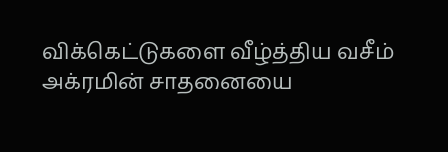விக்கெட்டுகளை வீழ்த்திய வசீம் அக்ரமின் சாதனையை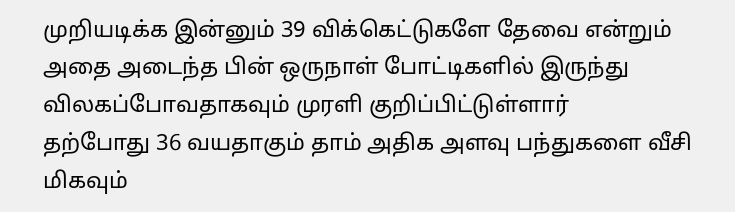முறியடிக்க இன்னும் 39 விக்கெட்டுகளே தேவை என்றும் அதை அடைந்த பின் ஒருநாள் போட்டிகளில் இருந்து விலகப்போவதாகவும் முரளி குறிப்பிட்டுள்ளார்
தற்போது 36 வயதாகும் தாம் அதிக அளவு பந்துகளை வீசி மிகவும்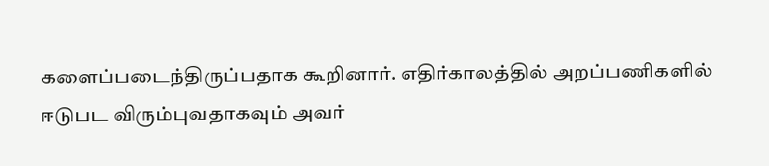களைப்படைந்திருப்பதாக கூறினார். எதிர்காலத்தில் அறப்பணிகளில் ஈடுபட விரும்புவதாகவும் அவர்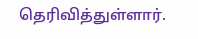தெரிவித்துள்ளார்.